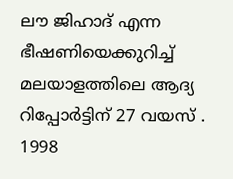ലൗ ജിഹാദ് എന്ന ഭീഷണിയെക്കുറിച്ച് മലയാളത്തിലെ ആദ്യ റിപ്പോർട്ടിന് 27 വയസ് . 1998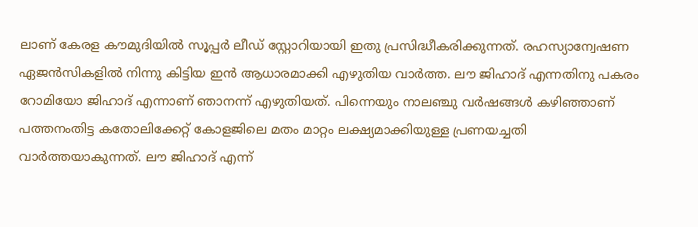ലാണ് കേരള കൗമുദിയിൽ സൂപ്പർ ലീഡ് സ്റ്റോറിയായി ഇതു പ്രസിദ്ധീകരിക്കുന്നത്. രഹസ്യാന്വേഷണ ഏജൻസികളിൽ നിന്നു കിട്ടിയ ഇൻ ആധാരമാക്കി എഴുതിയ വാർത്ത. ലൗ ജിഹാദ് എന്നതിനു പകരം റോമിയോ ജിഹാദ് എന്നാണ് ഞാനന്ന് എഴുതിയത്. പിന്നെയും നാലഞ്ചു വർഷങ്ങൾ കഴിഞ്ഞാണ് പത്തനംതിട്ട കതോലിക്കേറ്റ് കോളജിലെ മതം മാറ്റം ലക്ഷ്യമാക്കിയുള്ള പ്രണയച്ചതി വാർത്തയാകുന്നത്. ലൗ ജിഹാദ് എന്ന്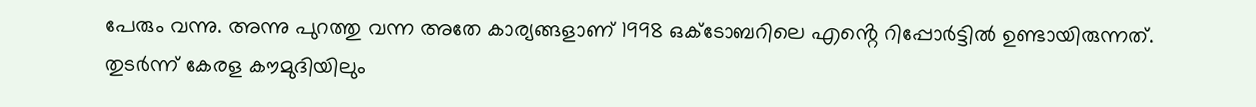പേരും വന്നു. അന്നു പുറത്തു വന്ന അതേ കാര്യങ്ങളാണ് 1998 ഒക്ടോബറിലെ എൻ്റെ റിപ്പോർട്ടിൽ ഉണ്ടായിരുന്നത്. തുടർന്ന് കേരള കൗമുദിയിലും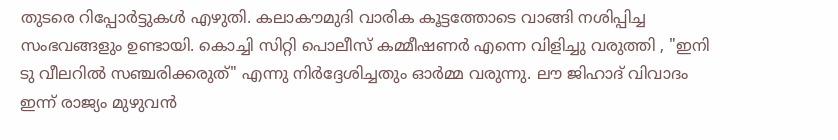തുടരെ റിപ്പോർട്ടുകൾ എഴുതി. കലാകൗമുദി വാരിക കൂട്ടത്തോടെ വാങ്ങി നശിപ്പിച്ച സംഭവങ്ങളും ഉണ്ടായി. കൊച്ചി സിറ്റി പൊലീസ് കമ്മീഷണർ എന്നെ വിളിച്ചു വരുത്തി , "ഇനി ടു വീലറിൽ സഞ്ചരിക്കരുത്" എന്നു നിർദ്ദേശിച്ചതും ഓർമ്മ വരുന്നു. ലൗ ജിഹാദ് വിവാദം ഇന്ന് രാജ്യം മുഴുവൻ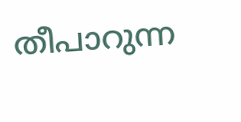തീപാറുന്ന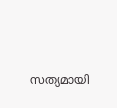സത്യമായി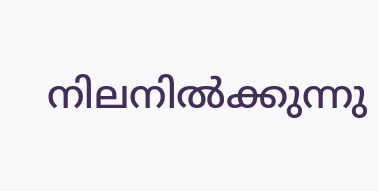നിലനിൽക്കുന്നു